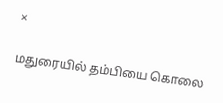×

மதுரையில் தம்பியை கொலை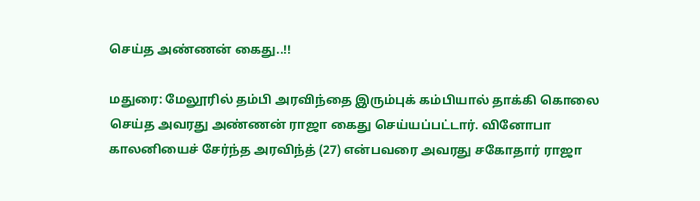செய்த அண்ணன் கைது..!!

மதுரை: மேலூரில் தம்பி அரவிந்தை இரும்புக் கம்பியால் தாக்கி கொலை செய்த அவரது அண்ணன் ராஜா கைது செய்யப்பட்டார். வினோபா காலனியைச் சேர்ந்த அரவிந்த் (27) என்பவரை அவரது சகோதார் ராஜா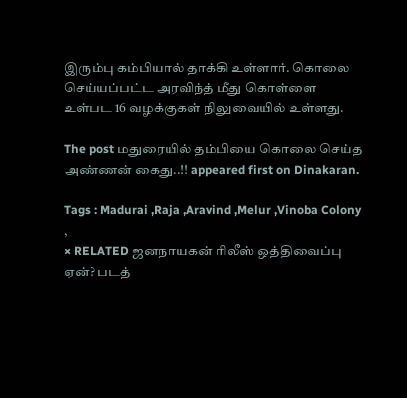இரும்பு கம்பியால் தாக்கி உள்ளார். கொலை செய்யப்பட்ட அரவிந்த் மீது கொள்ளை உள்பட 16 வழக்குகள் நிலுவையில் உள்ளது.

The post மதுரையில் தம்பியை கொலை செய்த அண்ணன் கைது..!! appeared first on Dinakaran.

Tags : Madurai ,Raja ,Aravind ,Melur ,Vinoba Colony ,
× RELATED ஜனநாயகன் ரிலீஸ் ஒத்திவைப்பு ஏன்? படத்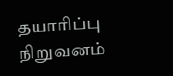தயாரிப்பு நிறுவனம்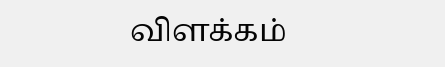விளக்கம்